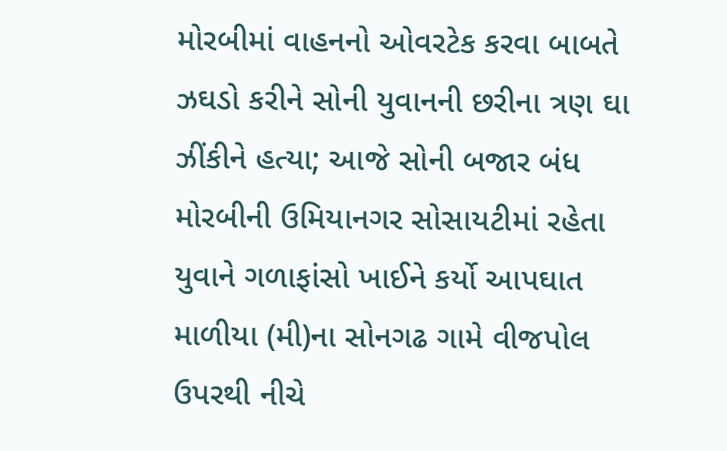મોરબીમાં વાહનનો ઓવરટેક કરવા બાબતે ઝઘડો કરીને સોની યુવાનની છરીના ત્રણ ઘા ઝીંકીને હત્યા; આજે સોની બજાર બંધ મોરબીની ઉમિયાનગર સોસાયટીમાં રહેતા યુવાને ગળાફાંસો ખાઈને કર્યો આપઘાત માળીયા (મી)ના સોનગઢ ગામે વીજપોલ ઉપરથી નીચે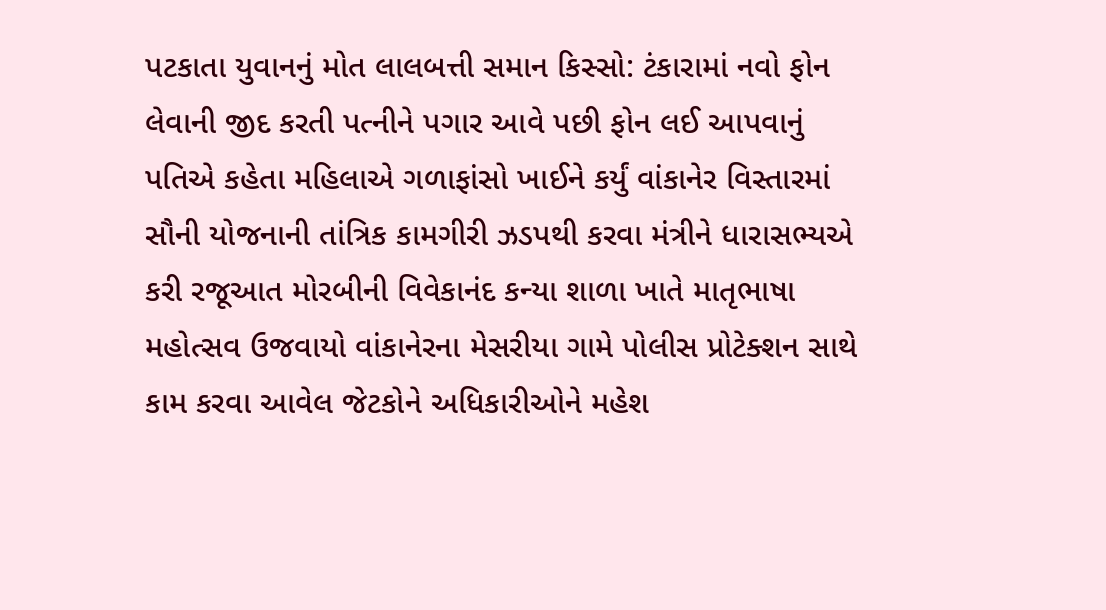પટકાતા યુવાનનું મોત લાલબત્તી સમાન કિસ્સો: ટંકારામાં નવો ફોન લેવાની જીદ કરતી પત્નીને પગાર આવે પછી ફોન લઈ આપવાનું પતિએ કહેતા મહિલાએ ગળાફાંસો ખાઈને કર્યું વાંકાનેર વિસ્તારમાં સૌની યોજનાની તાંત્રિક કામગીરી ઝડપથી કરવા મંત્રીને ધારાસભ્યએ કરી રજૂઆત મોરબીની વિવેકાનંદ કન્યા શાળા ખાતે માતૃભાષા મહોત્સવ ઉજવાયો વાંકાનેરના મેસરીયા ગામે પોલીસ પ્રોટેક્શન સાથે કામ કરવા આવેલ જેટકોને અધિકારીઓને મહેશ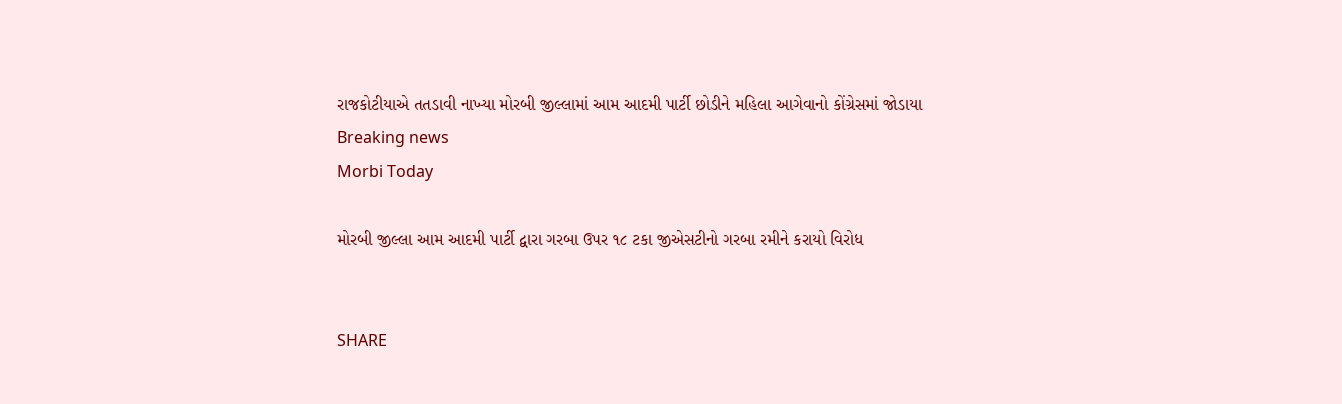રાજકોટીયાએ તતડાવી નાખ્યા મોરબી જીલ્લામાં આમ આદમી પાર્ટી છોડીને મહિલા આગેવાનો કોંગ્રેસમાં જોડાયા
Breaking news
Morbi Today

મોરબી જીલ્લા આમ આદમી પાર્ટી દ્વારા ગરબા ઉપર ૧૮ ટકા જીએસટીનો ગરબા રમીને કરાયો વિરોધ


SHARE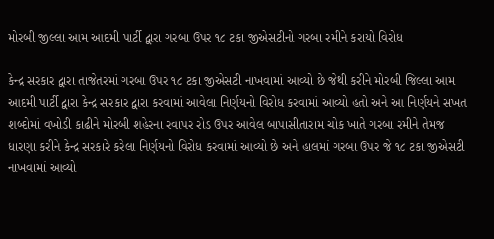મોરબી જીલ્લા આમ આદમી પાર્ટી દ્વારા ગરબા ઉપર ૧૮ ટકા જીએસટીનો ગરબા રમીને કરાયો વિરોધ

કેન્દ્ર સરકાર દ્વારા તાજેતરમાં ગરબા ઉપર ૧૮ ટકા જીએસટી નાખવામાં આવ્યો છે જેથી કરીને મોરબી જિલ્લા આમ આદમી પાર્ટી દ્વારા કેન્દ્ર સરકાર દ્વારા કરવામાં આવેલા નિર્ણયનો વિરોધ કરવામાં આવ્યો હતો અને આ નિર્ણયને સખત શબ્દોમાં વખોડી કાઢીને મોરબી શહેરના રવાપર રોડ ઉપર આવેલ બાપાસીતારામ ચોક ખાતે ગરબા રમીને તેમજ ધારણા કરીને કેન્દ્ર સરકારે કરેલા નિર્ણયનો વિરોધ કરવામાં આવ્યો છે અને હાલમાં ગરબા ઉપર જે ૧૮ ટકા જીએસટી નાખવામાં આવ્યો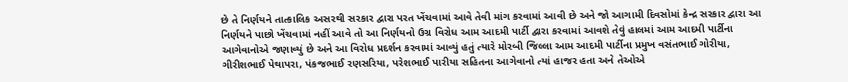છે તે નિર્ણયને તાત્કાલિક અસરથી સરકાર દ્વારા પરત ખેંચવામાં આવે તેવી માંગ કરવામાં આવી છે અને જો આગામી દિવસોમાં કેન્દ્ર સરકાર દ્વારા આ નિર્ણયને પાછો ખેંચવામાં નહીં આવે તો આ નિર્ણયનો ઉગ્ર વિરોધ આમ આદમી પાર્ટી દ્વારા કરવામાં આવશે તેવું હાલમાં આમ આદમી પાર્ટીના આગેવાનોએ જણાવ્યું છે અને આ વિરોધ પ્રદર્શન કરવામાં આવ્યું હતું ત્યારે મોરબી જિલ્લા આમ આદમી પાર્ટીના પ્રમુખ વસંતભાઈ ગોરીયા, ગીરીશભાઈ પેથાપરા, પંકજભાઈ રણસરિયા, પરેશભાઈ પારીયા સહિતના આગેવાનો ત્યાં હાજર હતા અને તેઓએ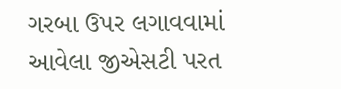ગરબા ઉપર લગાવવામાં આવેલા જીએસટી પરત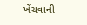ખેંચવાની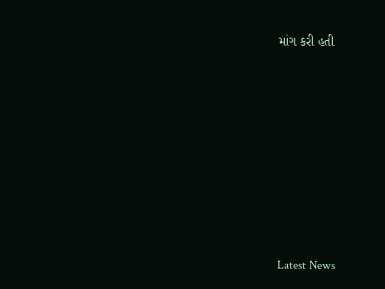માંગ કરી હતી








Latest News